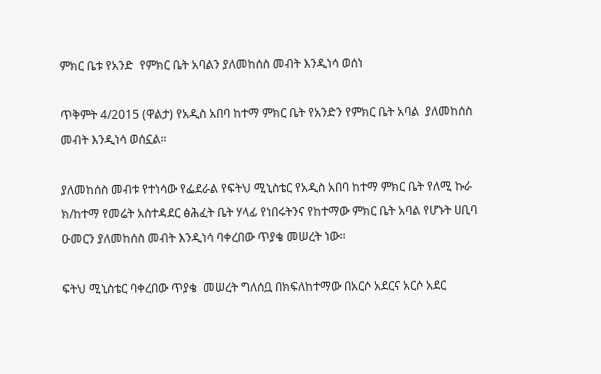ምክር ቤቱ የአንድ  የምክር ቤት አባልን ያለመከሰስ መብት እንዲነሳ ወሰነ

ጥቅምት 4/2015 (ዋልታ) የአዲስ አበባ ከተማ ምክር ቤት የአንድን የምክር ቤት አባል  ያለመከሰስ መብት እንዲነሳ ወሰኗል።

ያለመከሰስ መብቱ የተነሳው የፌደራል የፍትህ ሚኒስቴር የአዲስ አበባ ከተማ ምክር ቤት የለሚ ኩራ ክ/ከተማ የመሬት አስተዳደር ፅሕፈት ቤት ሃላፊ የነበሩትንና የከተማው ምክር ቤት አባል የሆኑት ሀቢባ ዑመርን ያለመከሰስ መብት እንዲነሳ ባቀረበው ጥያቄ መሠረት ነው፡፡

ፍትህ ሚኒስቴር ባቀረበው ጥያቄ  መሠረት ግለሰቧ በክፍለከተማው በአርሶ አደርና አርሶ አደር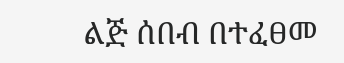ልጅ ሰበብ በተፈፀመ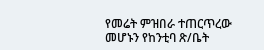የመሬት ምዝበራ ተጠርጥረው መሆኑን የከንቲባ ጽ/ቤት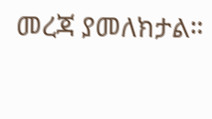መረጃ ያመለክታል።